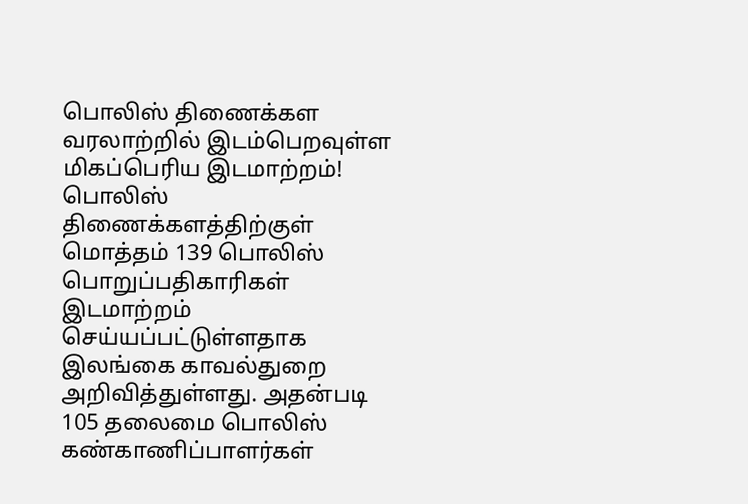பொலிஸ் திணைக்கள வரலாற்றில் இடம்பெறவுள்ள மிகப்பெரிய இடமாற்றம்!
பொலிஸ் திணைக்களத்திற்குள் மொத்தம் 139 பொலிஸ் பொறுப்பதிகாரிகள் இடமாற்றம் செய்யப்பட்டுள்ளதாக இலங்கை காவல்துறை அறிவித்துள்ளது. அதன்படி 105 தலைமை பொலிஸ் கண்காணிப்பாளர்கள்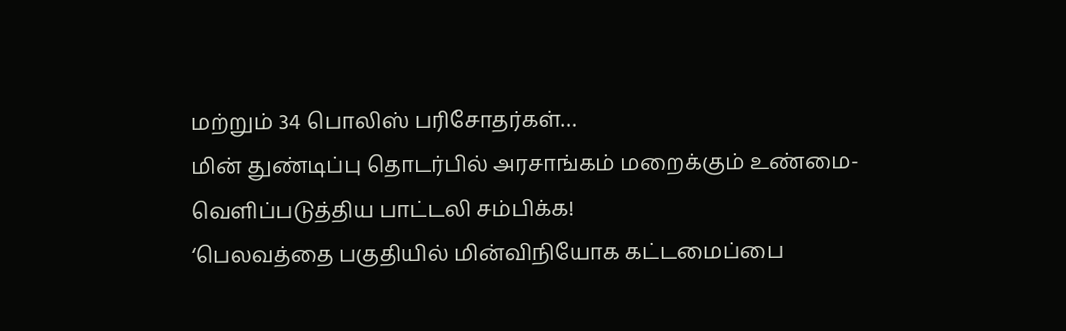மற்றும் 34 பொலிஸ் பரிசோதர்கள்…
மின் துண்டிப்பு தொடர்பில் அரசாங்கம் மறைக்கும் உண்மை- வெளிப்படுத்திய பாட்டலி சம்பிக்க!
‘பெலவத்தை பகுதியில் மின்விநியோக கட்டமைப்பை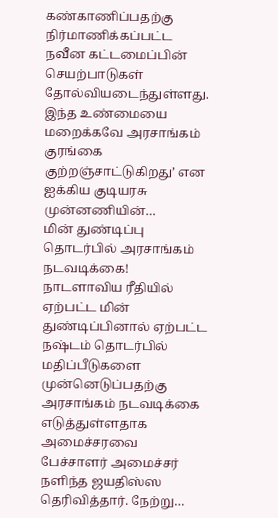கண்காணிப்பதற்கு நிர்மாணிக்கப்பட்ட நவீன கட்டமைப்பின் செயற்பாடுகள் தோல்வியடைந்துள்ளது. இந்த உண்மையை மறைக்கவே அரசாங்கம் குரங்கை குற்றஞ்சாட்டுகிறது’ என ஐக்கிய குடியரசு முன்னணியின்…
மின் துண்டிப்பு தொடர்பில் அரசாங்கம் நடவடிக்கை!
நாடளாவிய ரீதியில் ஏற்பட்ட மின் துண்டிப்பினால் ஏற்பட்ட நஷ்டம் தொடர்பில் மதிப்பீடுகளை முன்னெடுப்பதற்கு அரசாங்கம் நடவடிக்கை எடுத்துள்ளதாக அமைச்சரவை பேச்சாளர் அமைச்சர் நளிந்த ஜயதிஸ்ஸ தெரிவித்தார். நேற்று…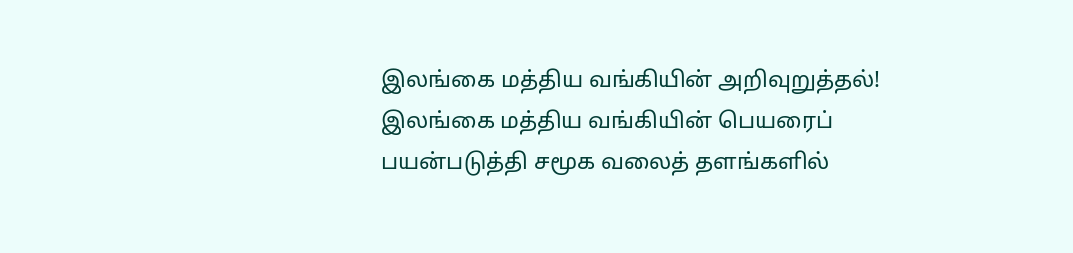இலங்கை மத்திய வங்கியின் அறிவுறுத்தல்!
இலங்கை மத்திய வங்கியின் பெயரைப் பயன்படுத்தி சமூக வலைத் தளங்களில்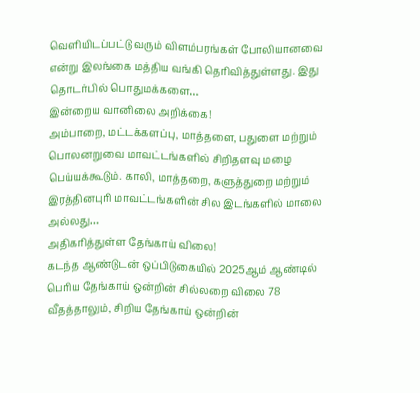வெளியிடப்பட்டு வரும் விளம்பரங்கள் போலியானவை என்று இலங்கை மத்திய வங்கி தெரிவித்துள்ளது. இது தொடர்பில் பொதுமக்களை…
இன்றைய வானிலை அறிக்கை!
அம்பாறை, மட்டக்களப்பு, மாத்தளை, பதுளை மற்றும் பொலனறுவை மாவட்டங்களில் சிறிதளவு மழை பெய்யக்கூடும். காலி, மாத்தறை, களுத்துறை மற்றும் இரத்தினபுரி மாவட்டங்களின் சில இடங்களில் மாலை அல்லது…
அதிகரித்துள்ள தேங்காய் விலை!
கடந்த ஆண்டுடன் ஒப்பிடுகையில் 2025ஆம் ஆண்டில் பெரிய தேங்காய் ஒன்றின் சில்லறை விலை 78 வீதத்தாலும், சிறிய தேங்காய் ஒன்றின்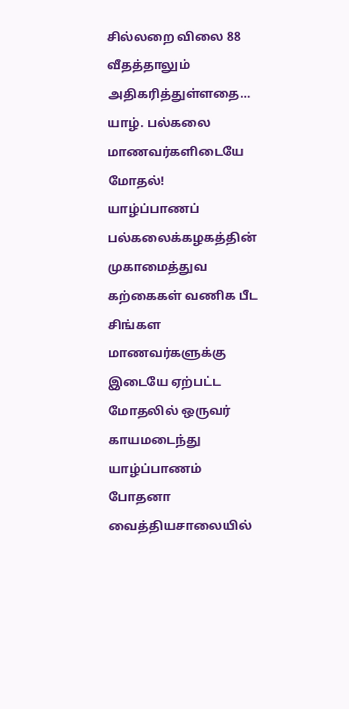சில்லறை விலை 88 வீதத்தாலும் அதிகரித்துள்ளதை…
யாழ். பல்கலை மாணவர்களிடையே மோதல்!
யாழ்ப்பாணப் பல்கலைக்கழகத்தின் முகாமைத்துவ கற்கைகள் வணிக பீட சிங்கள மாணவர்களுக்கு இடையே ஏற்பட்ட மோதலில் ஒருவர் காயமடைந்து யாழ்ப்பாணம் போதனா வைத்தியசாலையில்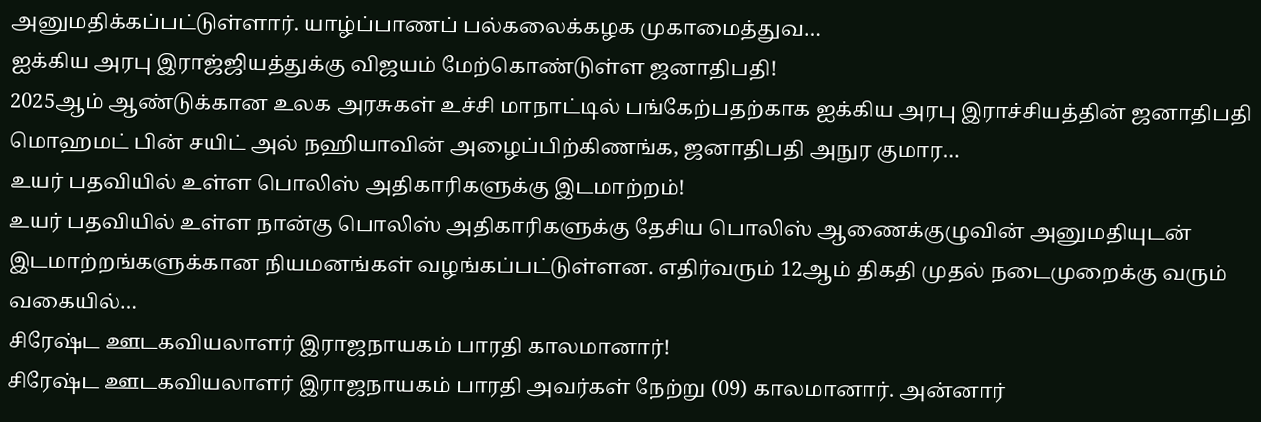அனுமதிக்கப்பட்டுள்ளார். யாழ்ப்பாணப் பல்கலைக்கழக முகாமைத்துவ…
ஐக்கிய அரபு இராஜ்ஜியத்துக்கு விஜயம் மேற்கொண்டுள்ள ஜனாதிபதி!
2025ஆம் ஆண்டுக்கான உலக அரசுகள் உச்சி மாநாட்டில் பங்கேற்பதற்காக ஐக்கிய அரபு இராச்சியத்தின் ஜனாதிபதி மொஹமட் பின் சயிட் அல் நஹியாவின் அழைப்பிற்கிணங்க, ஜனாதிபதி அநுர குமார…
உயர் பதவியில் உள்ள பொலிஸ் அதிகாரிகளுக்கு இடமாற்றம்!
உயர் பதவியில் உள்ள நான்கு பொலிஸ் அதிகாரிகளுக்கு தேசிய பொலிஸ் ஆணைக்குழுவின் அனுமதியுடன் இடமாற்றங்களுக்கான நியமனங்கள் வழங்கப்பட்டுள்ளன. எதிர்வரும் 12ஆம் திகதி முதல் நடைமுறைக்கு வரும் வகையில்…
சிரேஷ்ட ஊடகவியலாளர் இராஜநாயகம் பாரதி காலமானார்!
சிரேஷ்ட ஊடகவியலாளர் இராஜநாயகம் பாரதி அவர்கள் நேற்று (09) காலமானார். அன்னார்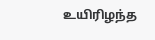உயிரிழந்த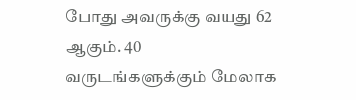போது அவருக்கு வயது 62 ஆகும். 40 வருடங்களுக்கும் மேலாக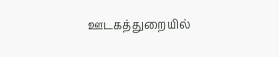ஊடகத்துறையில்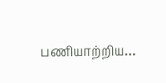பணியாற்றிய…